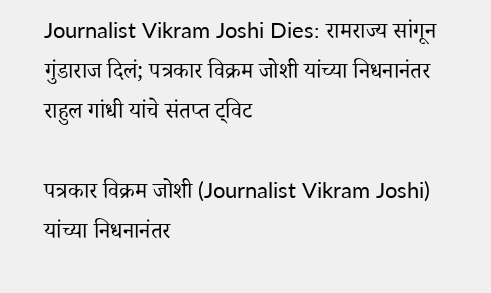Journalist Vikram Joshi Dies: रामराज्य सांगून गुंडाराज दिलं; पत्रकार विक्रम जोशी यांच्या निधनानंतर राहुल गांधी यांचे संतप्त ट्विट

पत्रकार विक्रम जोशी (Journalist Vikram Joshi) यांच्या निधनानंतर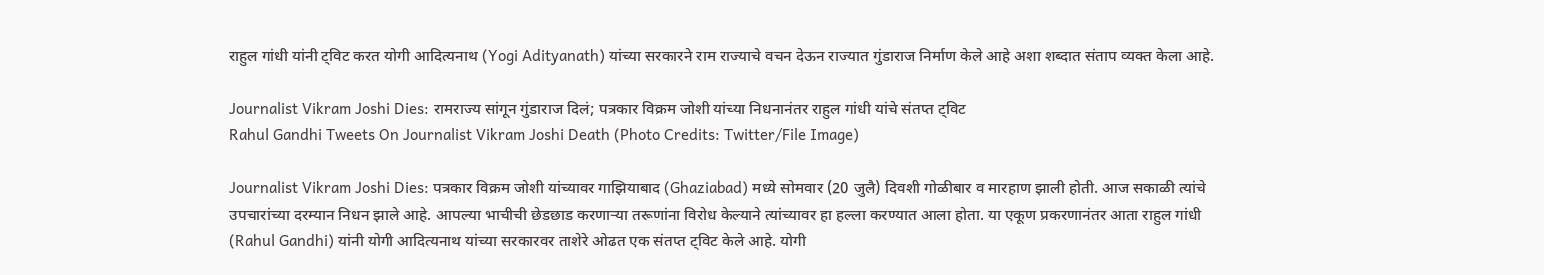राहुल गांधी यांनी ट्विट करत योगी आदित्यनाथ (Yogi Adityanath) यांच्या सरकारने राम राज्याचे वचन देऊन राज्यात गुंडाराज निर्माण केले आहे अशा शब्दात संताप व्यक्त केला आहे.

Journalist Vikram Joshi Dies: रामराज्य सांगून गुंडाराज दिलं; पत्रकार विक्रम जोशी यांच्या निधनानंतर राहुल गांधी यांचे संतप्त ट्विट
Rahul Gandhi Tweets On Journalist Vikram Joshi Death (Photo Credits: Twitter/File Image)

Journalist Vikram Joshi Dies: पत्रकार विक्रम जोशी यांच्यावर गाझियाबाद (Ghaziabad) मध्ये सोमवार (20 जुलै) दिवशी गोळीबार व मारहाण झाली होती. आज सकाळी त्यांचे उपचारांच्या दरम्यान निधन झाले आहे. आपल्या भाचीची छेडछाड करणार्‍या तरूणांना विरोध केल्याने त्यांच्यावर हा हल्ला करण्यात आला होता. या एकूण प्रकरणानंतर आता राहुल गांधी (Rahul Gandhi) यांनी योगी आदित्यनाथ यांच्या सरकारवर ताशेरे ओढत एक संतप्त ट्विट केले आहे. योगी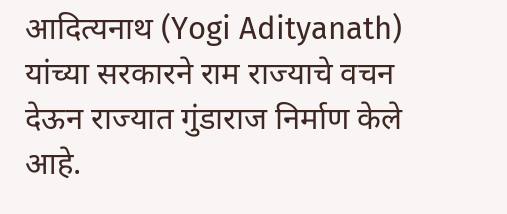आदित्यनाथ (Yogi Adityanath) यांच्या सरकारने राम राज्याचे वचन देऊन राज्यात गुंडाराज निर्माण केले आहे.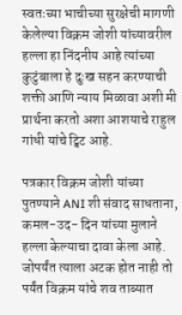स्वतःच्या भाचीच्या सुरक्षेची मागणी केलेल्या विक्रम जोशी यांच्यावरील हल्ला हा निंदनीय आहे त्यांच्या कुटुंबाला हे दुःख सहन करण्याची शक्ती आणि न्याय मिळावा अशी मी प्रार्थना करतो अशा आशयाचे राहुल गांधी यांचे ट्विट आहे.

पत्रकार विक्रम जोशी यांच्या पुतण्याने ANI शी संवाद साधताना, कमल-उद- दिन यांच्या मुलाने हल्ला केल्याचा दावा केला आहे. जोपर्यंत त्याला अटक होत नाही तो पर्यंत विक्रम यांचे शव ताब्यात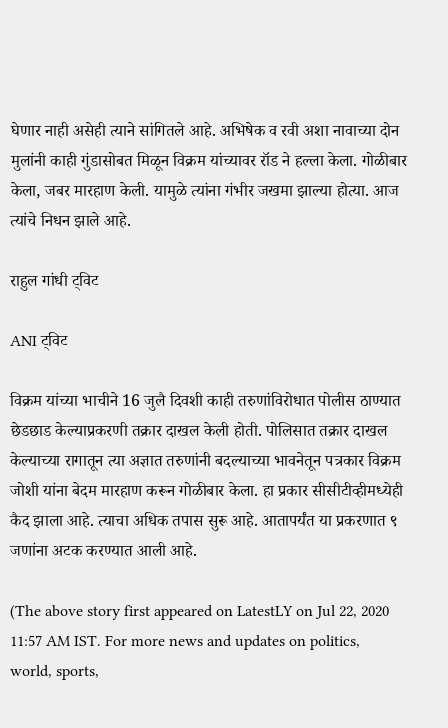घेणार नाही असेही त्याने सांगितले आहे. अभिषेक व रवी अशा नावाच्या दोन मुलांनी काही गुंडासोबत मिळून विक्रम यांच्यावर रॉड ने हल्ला केला. गोळीबार केला, जबर मारहाण केली. यामुळे त्यांना गंभीर जखमा झाल्या होत्या. आज त्यांचे निधन झाले आहे.

राहुल गांधी ट्विट

ANI ट्विट

विक्रम यांच्या भाचीने 16 जुलै दिवशी काही तरुणांविरोधात पोलीस ठाण्यात छेडछाड केल्याप्रकरणी तक्रार दाखल केली होती. पोलिसात तक्रार दाखल केल्याच्या रागातून त्या अज्ञात तरुणांनी बदल्याच्या भावनेतून पत्रकार विक्रम जोशी यांना बेदम मारहाण करून गोळीबार केला. हा प्रकार सीसीटीव्हीमध्येही कैद झाला आहे. त्याचा अधिक तपास सुरू आहे. आतापर्यंत या प्रकरणात ९ जणांना अटक करण्यात आली आहे.

(The above story first appeared on LatestLY on Jul 22, 2020 11:57 AM IST. For more news and updates on politics, world, sports,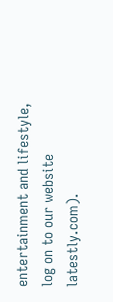entertainment and lifestyle, log on to our website latestly.com).